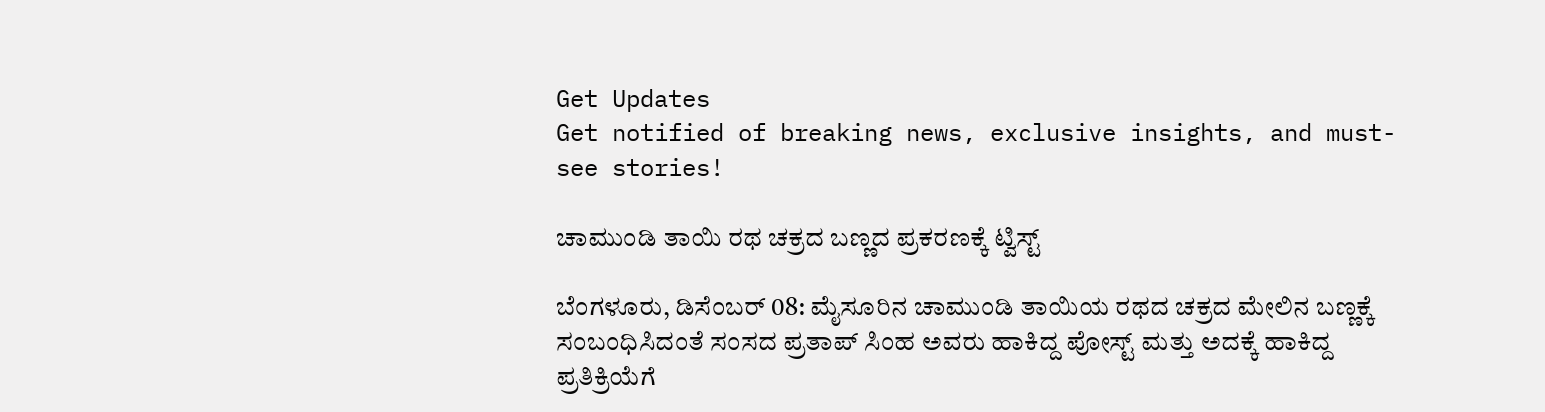Get Updates
Get notified of breaking news, exclusive insights, and must-see stories!

ಚಾಮುಂಡಿ ತಾಯಿ ರಥ ಚಕ್ರದ ಬಣ್ಣದ ಪ್ರಕರಣಕ್ಕೆ ಟ್ವಿಸ್ಟ್

ಬೆಂಗಳೂರು, ಡಿಸೆಂಬರ್ 08: ಮೈಸೂರಿನ ಚಾಮುಂಡಿ ತಾಯಿಯ ರಥದ ಚಕ್ರದ ಮೇಲಿನ ಬಣ್ಣಕ್ಕೆ ಸಂಬಂಧಿಸಿದಂತೆ ಸಂಸದ ಪ್ರತಾಪ್ ಸಿಂಹ ಅವರು ಹಾಕಿದ್ದ ಪೋಸ್ಟ್‌ ಮತ್ತು ಅದಕ್ಕೆ ಹಾಕಿದ್ದ ಪ್ರತಿಕ್ರಿಯೆಗೆ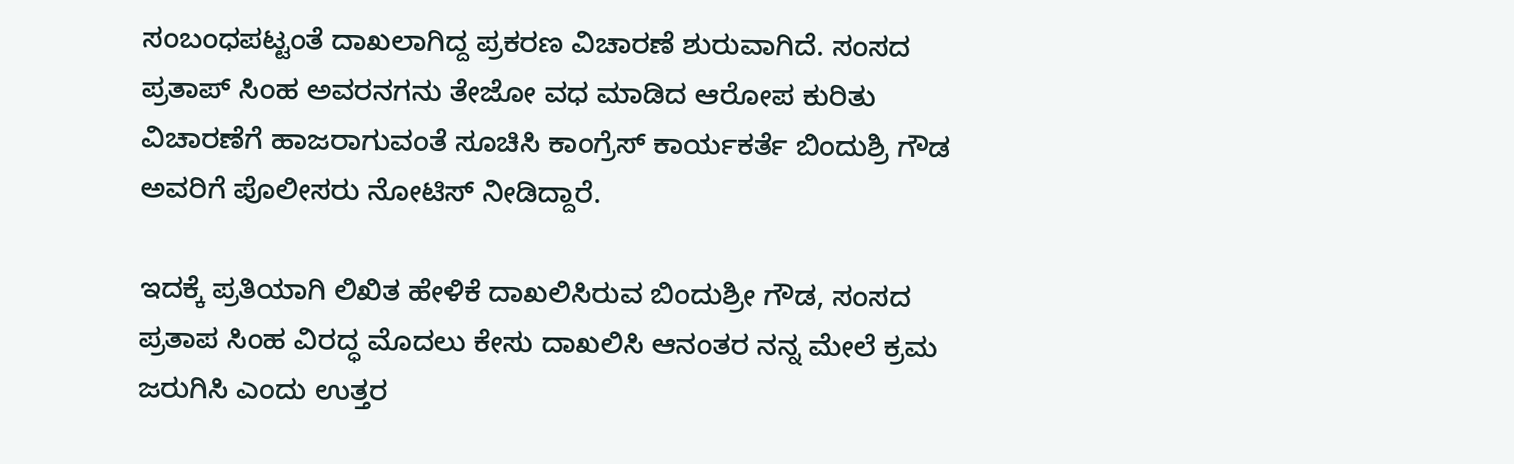ಸಂಬಂಧಪಟ್ಟಂತೆ ದಾಖಲಾಗಿದ್ದ ಪ್ರಕರಣ ವಿಚಾರಣೆ ಶುರುವಾಗಿದೆ. ಸಂಸದ ಪ್ರತಾಪ್ ಸಿಂಹ ಅವರನಗನು ತೇಜೋ ವಧ ಮಾಡಿದ ಆರೋಪ ಕುರಿತು ವಿಚಾರಣೆಗೆ ಹಾಜರಾಗುವಂತೆ ಸೂಚಿಸಿ ಕಾಂಗ್ರೆಸ್‌ ಕಾರ್ಯಕರ್ತೆ ಬಿಂದುಶ್ರಿ ಗೌಡ ಅವರಿಗೆ ಪೊಲೀಸರು ನೋಟಿಸ್ ನೀಡಿದ್ದಾರೆ.

ಇದಕ್ಕೆ ಪ್ರತಿಯಾಗಿ ಲಿಖಿತ ಹೇಳಿಕೆ ದಾಖಲಿಸಿರುವ ಬಿಂದುಶ್ರೀ ಗೌಡ, ಸಂಸದ ಪ್ರತಾಪ ಸಿಂಹ ವಿರದ್ಧ ಮೊದಲು ಕೇಸು ದಾಖಲಿಸಿ ಆನಂತರ ನನ್ನ ಮೇಲೆ ಕ್ರಮ ಜರುಗಿಸಿ ಎಂದು ಉತ್ತರ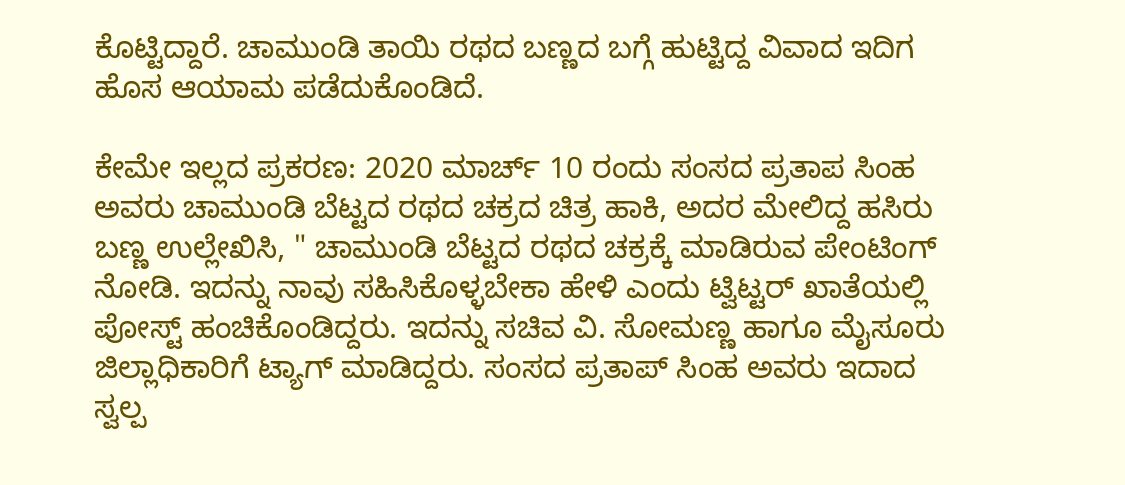ಕೊಟ್ಟಿದ್ದಾರೆ. ಚಾಮುಂಡಿ ತಾಯಿ ರಥದ ಬಣ್ಣದ ಬಗ್ಗೆ ಹುಟ್ಟಿದ್ದ ವಿವಾದ ಇದಿಗ ಹೊಸ ಆಯಾಮ ಪಡೆದುಕೊಂಡಿದೆ.

ಕೇಮೇ ಇಲ್ಲದ ಪ್ರಕರಣ: 2020 ಮಾರ್ಚ್ 10 ರಂದು ಸಂಸದ ಪ್ರತಾಪ ಸಿಂಹ ಅವರು ಚಾಮುಂಡಿ ಬೆಟ್ಟದ ರಥದ ಚಕ್ರದ ಚಿತ್ರ ಹಾಕಿ, ಅದರ ಮೇಲಿದ್ದ ಹಸಿರು ಬಣ್ಣ ಉಲ್ಲೇಖಿಸಿ, " ಚಾಮುಂಡಿ ಬೆಟ್ಟದ ರಥದ ಚಕ್ರಕ್ಕೆ ಮಾಡಿರುವ ಪೇಂಟಿಂಗ್ ನೋಡಿ. ಇದನ್ನು ನಾವು ಸಹಿಸಿಕೊಳ್ಳಬೇಕಾ ಹೇಳಿ ಎಂದು ಟ್ವಿಟ್ಟರ್ ಖಾತೆಯಲ್ಲಿ ಪೋಸ್ಟ್‌ ಹಂಚಿಕೊಂಡಿದ್ದರು. ಇದನ್ನು ಸಚಿವ ವಿ. ಸೋಮಣ್ಣ ಹಾಗೂ ಮೈಸೂರು ಜಿಲ್ಲಾಧಿಕಾರಿಗೆ ಟ್ಯಾಗ್ ಮಾಡಿದ್ದರು. ಸಂಸದ ಪ್ರತಾಪ್ ಸಿಂಹ ಅವರು ಇದಾದ ಸ್ವಲ್ಪ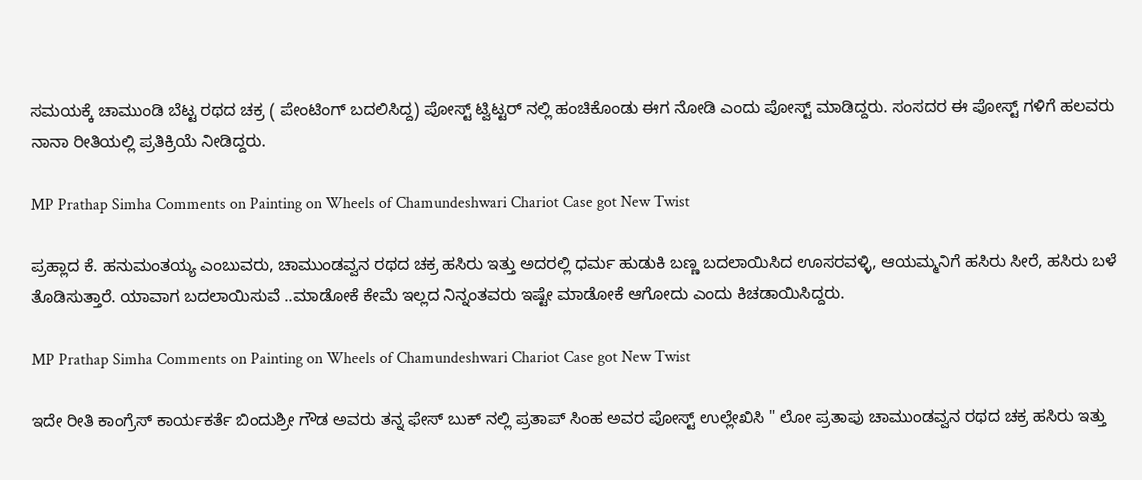ಸಮಯಕ್ಕೆ ಚಾಮುಂಡಿ ಬೆಟ್ಟ ರಥದ ಚಕ್ರ ( ಪೇಂಟಿಂಗ್ ಬದಲಿಸಿದ್ದ) ಪೋಸ್ಟ್‌ ಟ್ವಿಟ್ಟರ್ ನಲ್ಲಿ ಹಂಚಿಕೊಂಡು ಈಗ ನೋಡಿ ಎಂದು ಪೋಸ್ಟ್ ಮಾಡಿದ್ದರು. ಸಂಸದರ ಈ ಪೋಸ್ಟ್ ಗಳಿಗೆ ಹಲವರು ನಾನಾ ರೀತಿಯಲ್ಲಿ ಪ್ರತಿಕ್ರಿಯೆ ನೀಡಿದ್ದರು.

MP Prathap Simha Comments on Painting on Wheels of Chamundeshwari Chariot Case got New Twist

ಪ್ರಹ್ಲಾದ ಕೆ. ಹನುಮಂತಯ್ಯ ಎಂಬುವರು, ಚಾಮುಂಡವ್ವನ ರಥದ ಚಕ್ರ ಹಸಿರು ಇತ್ತು ಅದರಲ್ಲಿ ಧರ್ಮ ಹುಡುಕಿ ಬಣ್ಣ ಬದಲಾಯಿಸಿದ ಊಸರವಳ್ಳಿ, ಆಯಮ್ಮನಿಗೆ ಹಸಿರು ಸೀರೆ, ಹಸಿರು ಬಳೆ ತೊಡಿಸುತ್ತಾರೆ. ಯಾವಾಗ ಬದಲಾಯಿಸುವೆ ..ಮಾಡೋಕೆ ಕೇಮೆ ಇಲ್ಲದ ನಿನ್ನಂತವರು ಇಷ್ಟೇ ಮಾಡೋಕೆ ಆಗೋದು ಎಂದು ಕಿಚಡಾಯಿಸಿದ್ದರು.

MP Prathap Simha Comments on Painting on Wheels of Chamundeshwari Chariot Case got New Twist

ಇದೇ ರೀತಿ ಕಾಂಗ್ರೆಸ್ ಕಾರ್ಯಕರ್ತೆ ಬಿಂದುಶ್ರೀ ಗೌಡ ಅವರು ತನ್ನ ಫೇಸ್ ಬುಕ್ ನಲ್ಲಿ ಪ್ರತಾಪ್ ಸಿಂಹ ಅವರ ಪೋಸ್ಟ್‌ ಉಲ್ಲೇಖಿಸಿ " ಲೋ ಪ್ರತಾಪು ಚಾಮುಂಡವ್ವನ ರಥದ ಚಕ್ರ ಹಸಿರು ಇತ್ತು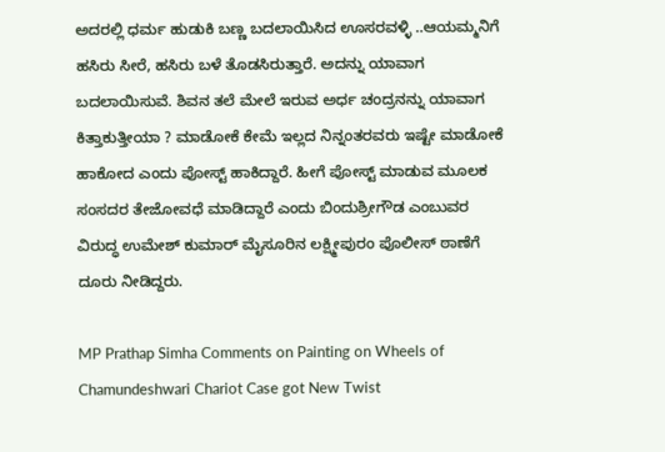ಅದರಲ್ಲಿ ಧರ್ಮ ಹುಡುಕಿ ಬಣ್ಣ ಬದಲಾಯಿಸಿದ ಊಸರವಳ್ಳಿ ..ಆಯಮ್ಮನಿಗೆ ಹಸಿರು ಸೀರೆ, ಹಸಿರು ಬಳೆ ತೊಡಸಿರುತ್ತಾರೆ. ಅದನ್ನು ಯಾವಾಗ ಬದಲಾಯಿಸುವೆ. ಶಿವನ ತಲೆ ಮೇಲೆ ಇರುವ ಅರ್ಧ ಚಂದ್ರನನ್ನು ಯಾವಾಗ ಕಿತ್ತಾಕುತ್ತೀಯಾ ? ಮಾಡೋಕೆ ಕೇಮೆ ಇಲ್ಲದ ನಿನ್ನಂತರವರು ಇಷ್ಟೇ ಮಾಡೋಕೆ ಹಾಕೋದ ಎಂದು ಪೋಸ್ಟ್ ಹಾಕಿದ್ದಾರೆ. ಹೀಗೆ ಪೋಸ್ಟ್ ಮಾಡುವ ಮೂಲಕ ಸಂಸದರ ತೇಜೋವಧೆ ಮಾಡಿದ್ದಾರೆ ಎಂದು ಬಿಂದುಶ್ರೀಗೌಡ ಎಂಬುವರ ವಿರುದ್ಧ ಉಮೇಶ್ ಕುಮಾರ್ ಮೈಸೂರಿನ ಲಕ್ಷ್ಮೀಪುರಂ ಪೊಲೀಸ್ ಠಾಣೆಗೆ ದೂರು ನೀಡಿದ್ದರು.

MP Prathap Simha Comments on Painting on Wheels of Chamundeshwari Chariot Case got New Twist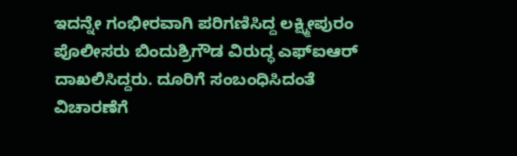ಇದನ್ನೇ ಗಂಭೀರವಾಗಿ ಪರಿಗಣಿಸಿದ್ದ ಲಕ್ಷ್ಮೀಪುರಂ ಪೊಲೀಸರು ಬಿಂದುಶ್ರಿಗೌಡ ವಿರುದ್ಧ ಎಫ್‌ಐಆರ್ ದಾಖಲಿಸಿದ್ದರು. ದೂರಿಗೆ ಸಂಬಂಧಿಸಿದಂತೆ ವಿಚಾರಣೆಗೆ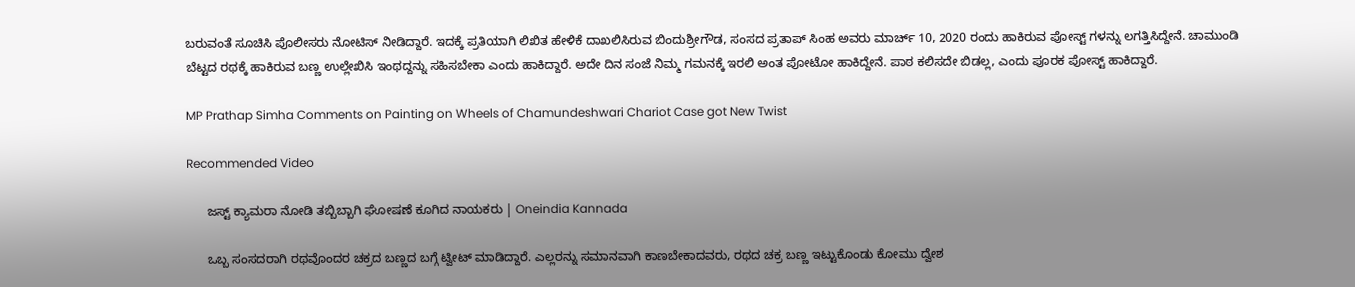ಬರುವಂತೆ ಸೂಚಿಸಿ ಪೊಲೀಸರು ನೋಟಿಸ್ ನೀಡಿದ್ದಾರೆ. ಇದಕ್ಕೆ ಪ್ರತಿಯಾಗಿ ಲಿಖಿತ ಹೇಳಿಕೆ ದಾಖಲಿಸಿರುವ ಬಿಂದುಶ್ರೀಗೌಡ, ಸಂಸದ ಪ್ರತಾಪ್ ಸಿಂಹ ಅವರು ಮಾರ್ಚ್ 10, 2020 ರಂದು ಹಾಕಿರುವ ಪೋಸ್ಟ್ ಗಳನ್ನು ಲಗತ್ತಿಸಿದ್ದೇನೆ. ಚಾಮುಂಡಿ ಬೆಟ್ಟದ ರಥಕ್ಕೆ ಹಾಕಿರುವ ಬಣ್ಣ ಉಲ್ಲೇಖಿಸಿ ಇಂಥದ್ದನ್ನು ಸಹಿಸಬೇಕಾ ಎಂದು ಹಾಕಿದ್ದಾರೆ. ಅದೇ ದಿನ ಸಂಜೆ ನಿಮ್ಮ ಗಮನಕ್ಕೆ ಇರಲಿ ಅಂತ ಪೋಟೋ ಹಾಕಿದ್ದೇನೆ. ಪಾಠ ಕಲಿಸದೇ ಬಿಡಲ್ಲ, ಎಂದು ಪೂರಕ ಪೋಸ್ಟ್ ಹಾಕಿದ್ದಾರೆ.

MP Prathap Simha Comments on Painting on Wheels of Chamundeshwari Chariot Case got New Twist

Recommended Video

      ಜಸ್ಟ್ ಕ್ಯಾಮರಾ ನೋಡಿ ತಬ್ಬಿಬ್ಬಾಗಿ ಘೋಷಣೆ ಕೂಗಿದ ನಾಯಕರು | Oneindia Kannada

      ಒಬ್ಬ ಸಂಸದರಾಗಿ ರಥವೊಂದರ ಚಕ್ರದ ಬಣ್ಣದ ಬಗ್ಗೆ ಟ್ವೀಟ್ ಮಾಡಿದ್ದಾರೆ. ಎಲ್ಲರನ್ನು ಸಮಾನವಾಗಿ ಕಾಣಬೇಕಾದವರು, ರಥದ ಚಕ್ರ ಬಣ್ಣ ಇಟ್ಟುಕೊಂಡು ಕೋಮು ದ್ವೇಶ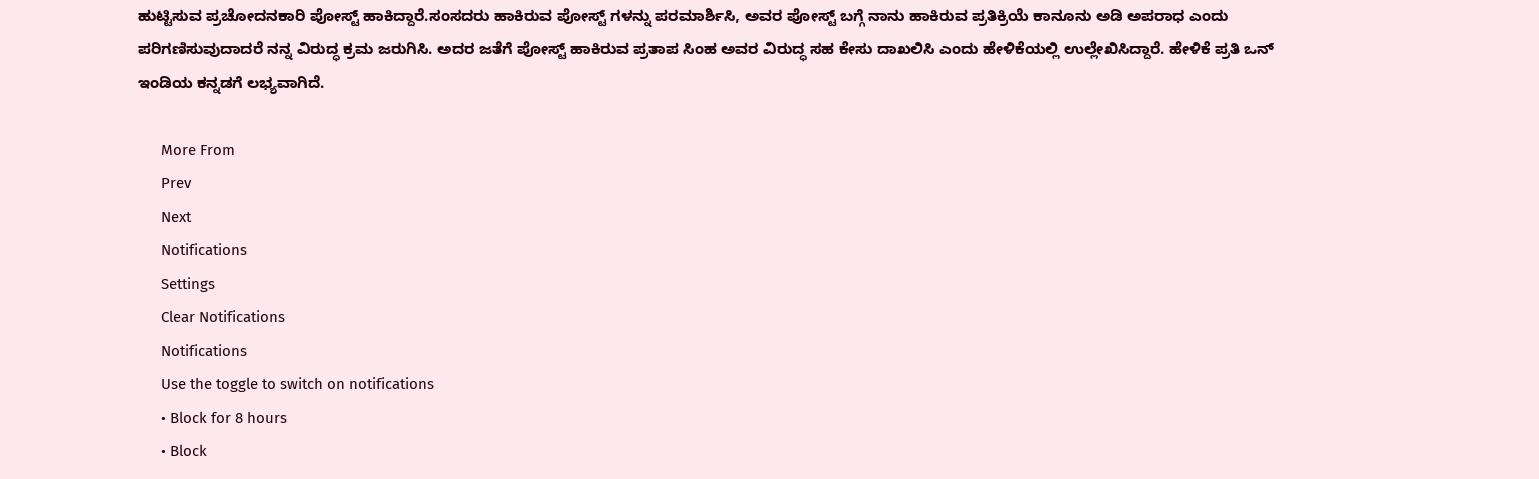ಹುಟ್ಟಿಸುವ ಪ್ರಚೋದನಕಾರಿ ಪೋಸ್ಟ್ ಹಾಕಿದ್ದಾರೆ.ಸಂಸದರು ಹಾಕಿರುವ ಪೋಸ್ಟ್ ಗಳನ್ನು ಪರಮಾರ್ಶಿಸಿ, ಅವರ ಪೋಸ್ಟ್ ಬಗ್ಗೆ ನಾನು ಹಾಕಿರುವ ಪ್ರತಿಕ್ರಿಯೆ ಕಾನೂನು ಅಡಿ ಅಪರಾಧ ಎಂದು ಪರಿಗಣಿಸುವುದಾದರೆ ನನ್ನ ವಿರುದ್ಧ ಕ್ರಮ ಜರುಗಿಸಿ. ಅದರ ಜತೆಗೆ ಪೋಸ್ಟ್ ಹಾಕಿರುವ ಪ್ರತಾಪ ಸಿಂಹ ಅವರ ವಿರುದ್ಧ ಸಹ ಕೇಸು ದಾಖಲಿಸಿ ಎಂದು ಹೇಳಿಕೆಯಲ್ಲಿ ಉಲ್ಲೇಖಿಸಿದ್ದಾರೆ. ಹೇಳಿಕೆ ಪ್ರತಿ ಒನ್ ಇಂಡಿಯ ಕನ್ನಡಗೆ ಲಭ್ಯವಾಗಿದೆ.

      More From
      Prev
      Next
      Notifications
      Settings
      Clear Notifications
      Notifications
      Use the toggle to switch on notifications
      • Block for 8 hours
      • Block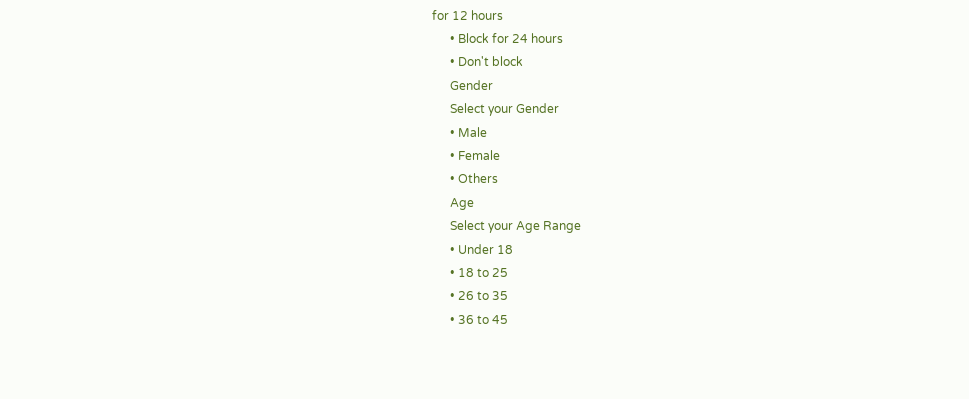for 12 hours
      • Block for 24 hours
      • Don't block
      Gender
      Select your Gender
      • Male
      • Female
      • Others
      Age
      Select your Age Range
      • Under 18
      • 18 to 25
      • 26 to 35
      • 36 to 45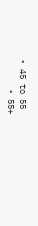• 45 to 55
      • 55+